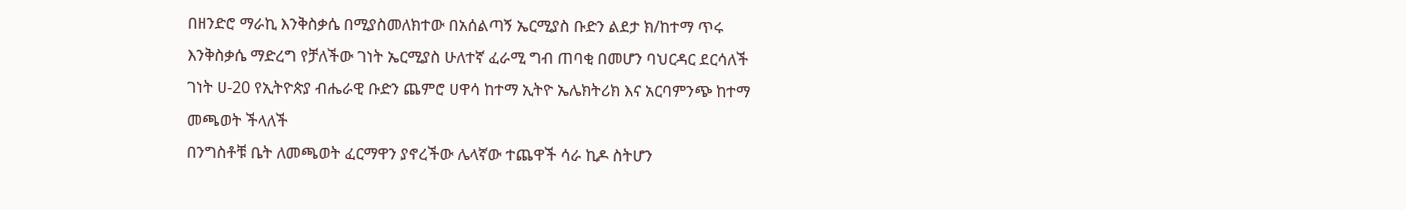በዘንድሮ ማራኪ እንቅስቃሴ በሚያስመለክተው በአሰልጣኝ ኤርሚያስ ቡድን ልደታ ክ/ከተማ ጥሩ እንቅስቃሴ ማድረግ የቻለችው ገነት ኤርሚያስ ሁለተኛ ፈራሚ ግብ ጠባቂ በመሆን ባህርዳር ደርሳለች ገነት ሀ-20 የኢትዮጵያ ብሔራዊ ቡድን ጨምሮ ሀዋሳ ከተማ ኢትዮ ኤሌክትሪክ እና አርባምንጭ ከተማ መጫወት ችላለች
በንግስቶቹ ቤት ለመጫወት ፈርማዋን ያኖረችው ሌላኛው ተጨዋች ሳራ ኪዶ ስትሆን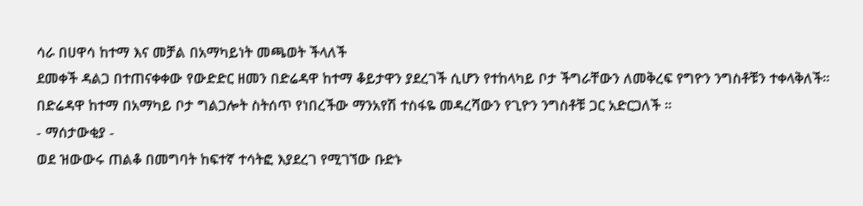ሳራ በሀዋሳ ከተማ እና መቻል በአማካይነት መጫወት ችላለች
ደመቀች ዳልጋ በተጠናቀቀው የውድድር ዘመን በድሬዳዋ ከተማ ቆይታዋን ያደረገች ሲሆን የተከላካይ ቦታ ችግራቸውን ለመቅረፍ የግዮን ንግስቶቹን ተቀላቅለች።
በድሬዳዋ ከተማ በአማካይ ቦታ ግልጋሎት ስትሰጥ የነበረችው ማንአየሽ ተስፋዬ መዳረሻውን የጊዮን ንግስቶቹ ጋር አድርጋለች ።
- ማሰታውቂያ -
ወደ ዝውውሩ ጠልቆ በመግባት ከፍተኛ ተሳትፎ እያደረገ የሚገኘው ቡድኑ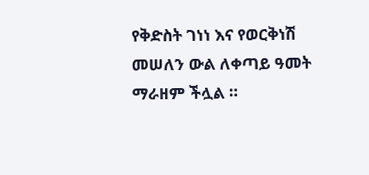የቅድስት ገነነ እና የወርቅነሽ መሠለን ውል ለቀጣይ ዓመት ማራዘም ችሏል ።